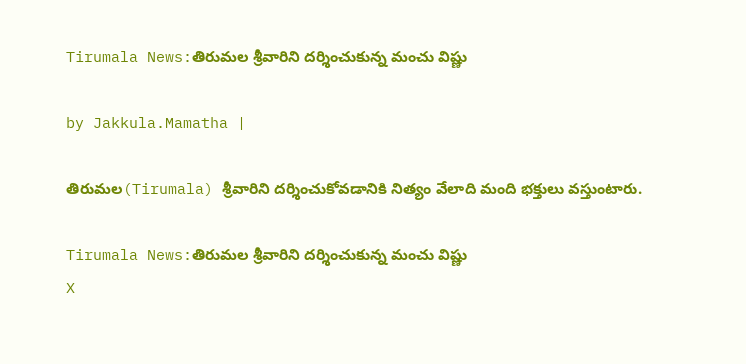Tirumala News:తిరుమల శ్రీవారిని దర్శించుకున్న మంచు విష్ణు

by Jakkula.Mamatha |

తిరుమల(Tirumala) శ్రీవారిని దర్శించుకోవడానికి నిత్యం వేలాది మంది భక్తులు వస్తుంటారు.

Tirumala News:తిరుమల శ్రీవారిని దర్శించుకున్న మంచు విష్ణు
X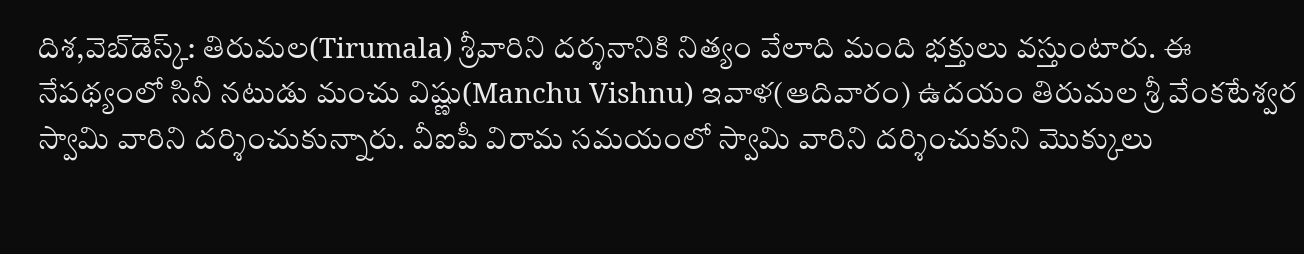దిశ,వెబ్‌డెస్క్: తిరుమల(Tirumala) శ్రీవారిని దర్శనానికి నిత్యం వేలాది మంది భక్తులు వస్తుంటారు. ఈ నేపథ్యంలో సినీ నటుడు మంచు విష్ణు(Manchu Vishnu) ఇవాళ(ఆదివారం) ఉదయం తిరుమల శ్రీ వేంకటేశ్వర స్వామి వారిని దర్శించుకున్నారు. వీఐపీ విరామ సమయంలో స్వామి వారిని దర్శించుకుని మొక్కులు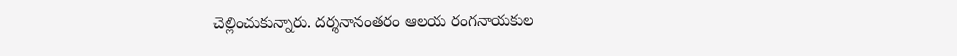చెల్లించుకున్నారు. దర్శనానంతరం ఆలయ రంగనాయకుల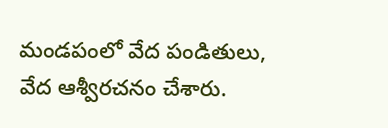మండపంలో వేద పండితులు, వేద ఆశ్వీరచనం చేశారు.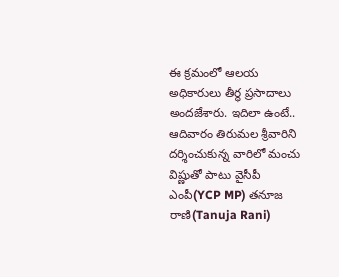ఈ క్రమంలో ఆలయ అధికారులు తీర్ధ ప్రసాదాలు అందజేశారు. ఇదిలా ఉంటే.. ఆదివారం తిరుమల శ్రీవారిని దర్శించుకున్న వారిలో మంచు విష్ణుతో పాటు వైసీపీ ఎంపీ(YCP MP) తనూజ రాణి(Tanuja Rani)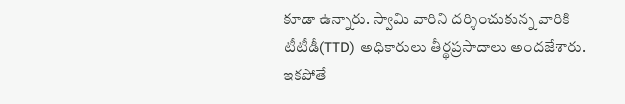కూడా ఉన్నారు. స్వామి వారిని దర్శించుకున్న వారికి టీటీడీ(TTD) అధికారులు తీర్థప్రసాదాలు అందజేశారు. ఇకపోతే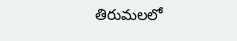తిరుమలలో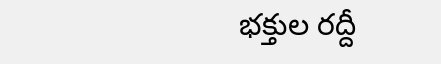భక్తుల రద్దీ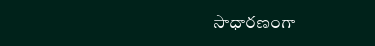సాధారణంగా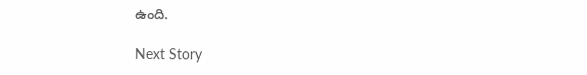ఉంది.

Next Story